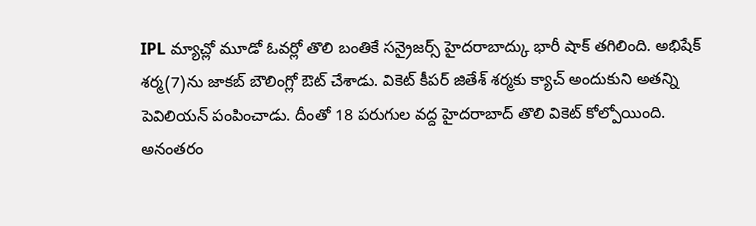IPL మ్యాచ్లో మూడో ఓవర్లో తొలి బంతికే సన్రైజర్స్ హైదరాబాద్కు భారీ షాక్ తగిలింది. అభిషేక్ శర్మ(7)ను జాకబ్ బౌలింగ్లో ఔట్ చేశాడు. వికెట్ కీపర్ జితేశ్ శర్మకు క్యాచ్ అందుకుని అతన్ని పెవిలియన్ పంపించాడు. దీంతో 18 పరుగుల వద్ద హైదరాబాద్ తొలి వికెట్ కోల్పోయింది. అనంతరం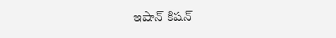ఇషాన్ కిషన్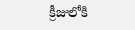క్రీజులోకి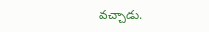వచ్చాడు.